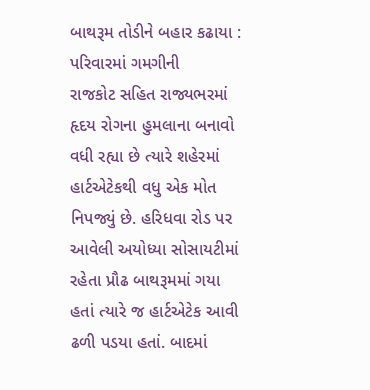બાથરૂમ તોડીને બહાર કઢાયા : પરિવારમાં ગમગીની
રાજકોટ સહિત રાજ્યભરમાં હૃદય રોગના હુમલાના બનાવો વધી રહ્યા છે ત્યારે શહેરમાં હાર્ટએટેકથી વધુ એક મોત નિપજ્યું છે. હરિધવા રોડ પર આવેલી અયોધ્યા સોસાયટીમાં રહેતા પ્રૌઢ બાથરૂમમાં ગયા હતાં ત્યારે જ હાર્ટએટેક આવી ઢળી પડયા હતાં. બાદમાં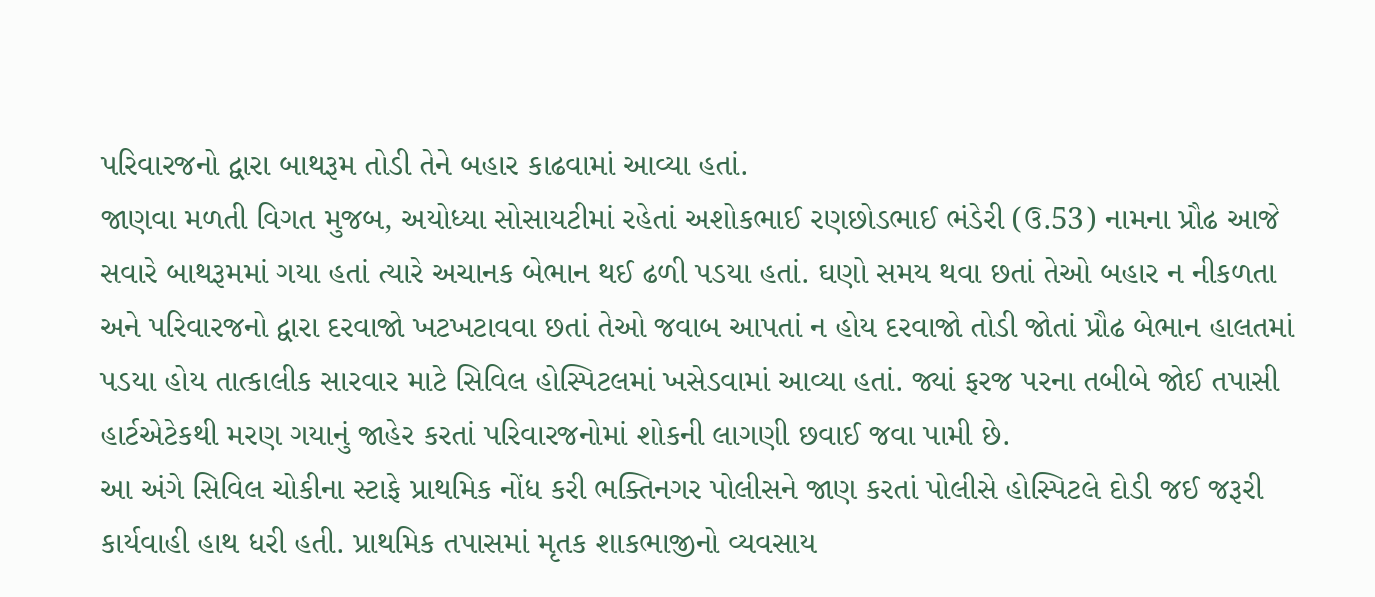પરિવારજનો દ્વારા બાથરૂમ તોડી તેને બહાર કાઢવામાં આવ્યા હતાં.
જાણવા મળતી વિગત મુજબ, અયોધ્યા સોસાયટીમાં રહેતાં અશોકભાઈ રણછોડભાઈ ભંડેરી (ઉ.53) નામના પ્રૌઢ આજે સવારે બાથરૂમમાં ગયા હતાં ત્યારે અચાનક બેભાન થઈ ઢળી પડયા હતાં. ઘણો સમય થવા છતાં તેઓ બહાર ન નીકળતા અને પરિવારજનો દ્વારા દરવાજો ખટખટાવવા છતાં તેઓ જવાબ આપતાં ન હોય દરવાજો તોડી જોતાં પ્રૌઢ બેભાન હાલતમાં પડયા હોય તાત્કાલીક સારવાર માટે સિવિલ હોસ્પિટલમાં ખસેડવામાં આવ્યા હતાં. જ્યાં ફરજ પરના તબીબે જોઈ તપાસી હાર્ટએટેકથી મરણ ગયાનું જાહેર કરતાં પરિવારજનોમાં શોકની લાગણી છવાઈ જવા પામી છે.
આ અંગે સિવિલ ચોકીના સ્ટાફે પ્રાથમિક નોંધ કરી ભક્તિનગર પોલીસને જાણ કરતાં પોલીસે હોસ્પિટલે દોડી જઈ જરૂરી કાર્યવાહી હાથ ધરી હતી. પ્રાથમિક તપાસમાં મૃતક શાકભાજીનો વ્યવસાય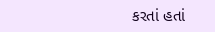કરતાં હતાં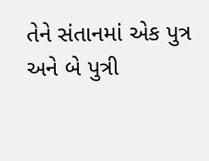તેને સંતાનમાં એક પુત્ર અને બે પુત્રી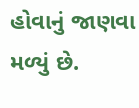હોવાનું જાણવા મળ્યું છે.